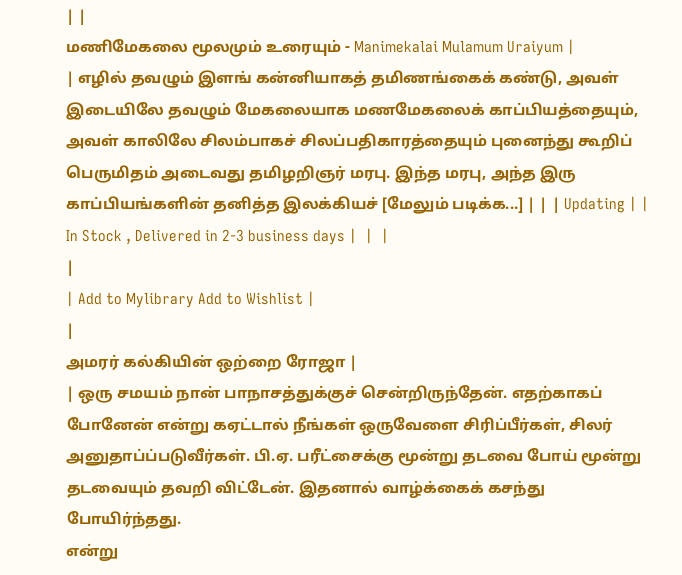| |
மணிமேகலை மூலமும் உரையும் - Manimekalai Mulamum Uraiyum |
| எழில் தவழும் இளங் கன்னியாகத் தமிணங்கைக் கண்டு, அவள் இடையிலே தவழும் மேகலையாக மணமேகலைக் காப்பியத்தையும், அவள் காலிலே சிலம்பாகச் சிலப்பதிகாரத்தையும் புனைந்து கூறிப் பெருமிதம் அடைவது தமிழறிஞர் மரபு. இந்த மரபு, அந்த இரு காப்பியங்களின் தனித்த இலக்கியச் [மேலும் படிக்க...] | | | Updating | | In Stock , Delivered in 2-3 business days |  |  |
|
| Add to Mylibrary Add to Wishlist |
|
அமரர் கல்கியின் ஒற்றை ரோஜா |
| ஒரு சமயம் நான் பாநாசத்துக்குச் சென்றிருந்தேன். எதற்காகப் போனேன் என்று கஏட்டால் நீங்கள் ஒருவேளை சிரிப்பீர்கள், சிலர் அனுதாப்ப்படுவீர்கள். பி.ஏ. பரீட்சைக்கு மூன்று தடவை போய் மூன்று தடவையும் தவறி விட்டேன். இதனால் வாழ்க்கைக் கசந்து போயிர்ந்தது.
என்று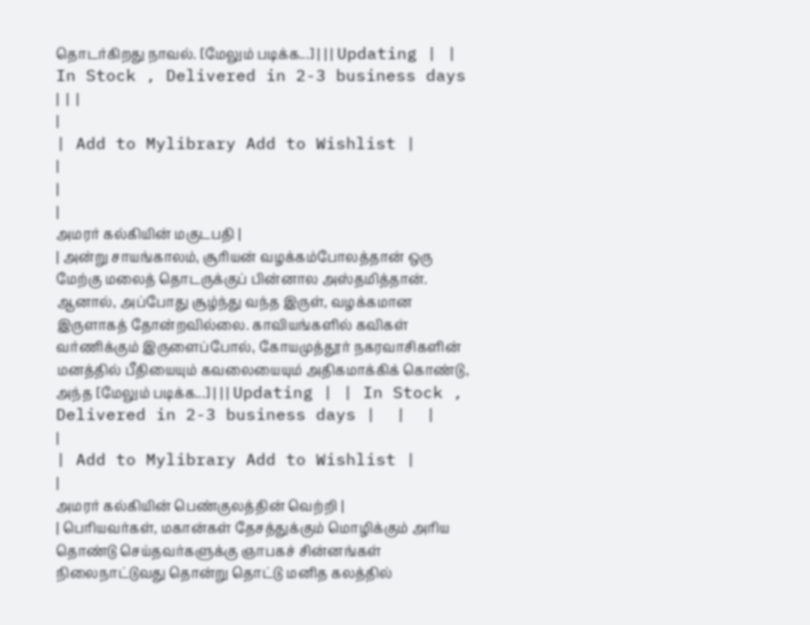தொடர்கிறது நாவல். [மேலும் படிக்க...] | | | Updating | | In Stock , Delivered in 2-3 business days |  |  |
|
| Add to Mylibrary Add to Wishlist |
|
|
|
அமரர் கல்கியின் மகுடபதி |
| அன்று சாயங்காலம், சூரியன் வழக்கம்போலத்தான் ஒரு மேற்கு மலைத் தொடருக்குப் பின்னால அஸ்தமித்தான். ஆனால், அப்போது சூழ்ந்து வந்த இருள், வழக்கமான இருளாகத் தோன்றவில்லை. காவியங்களில் கவிகள் வர்ணிக்கும் இருளைப்போல், கோயமுத்தூர் நகரவாசிகளின் மனத்தில் பீதியையும் கவலையையும் அதிகமாக்கிக் கொண்டு, அந்த [மேலும் படிக்க...] | | | Updating | | In Stock , Delivered in 2-3 business days |  |  |
|
| Add to Mylibrary Add to Wishlist |
|
அமரர் கல்கியின் பெண்குலத்தின் வெற்றி |
| பெரியவர்கள், மகான்கள் தேசத்துக்கும் மொழிக்கும் அரிய தொண்டு செய்தவர்களுக்கு ஞாபகச் சின்னங்கள் நிலைநாட்டுவது தொன்று தொட்டு மனித கலத்தில்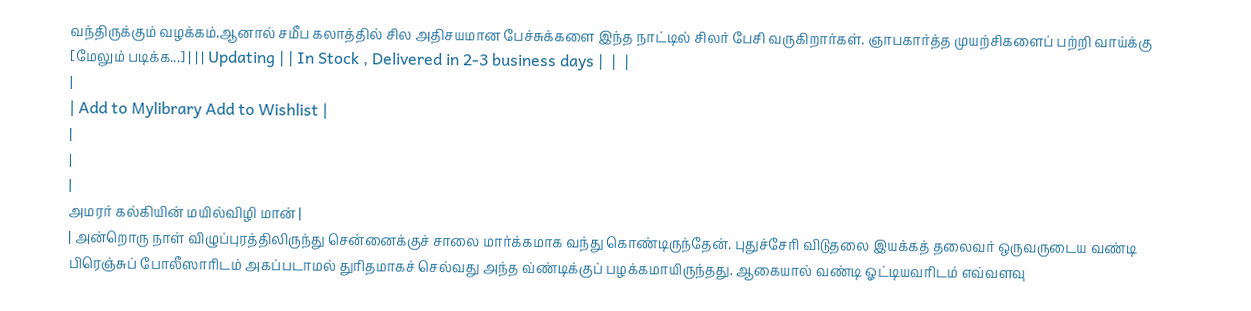வந்திருக்கும் வழக்கம்.ஆனால் சமீப கலாத்தில் சில அதிசயமான பேச்சுக்களை இந்த நாட்டில் சிலர் பேசி வருகிறார்கள். ஞாபகார்த்த முயற்சிகளைப் பற்றி வாய்க்கு [மேலும் படிக்க...] | | | Updating | | In Stock , Delivered in 2-3 business days |  |  |
|
| Add to Mylibrary Add to Wishlist |
|
|
|
அமரர் கல்கியின் மயில்விழி மான் |
| அன்றொரு நாள் விழுப்புரத்திலிருந்து சென்னைக்குச் சாலை மார்க்கமாக வந்து கொண்டிருந்தேன். புதுச்சேரி விடுதலை இயக்கத் தலைவர் ஒருவருடைய வண்டி பிரெஞ்சுப் போலீஸாரிடம் அகப்படாமல் துரிதமாகச் செல்வது அந்த வ்ண்டிக்குப் பழக்கமாயிருந்தது. ஆகையால் வண்டி ஓட்டியவரிடம் எவ்வளவு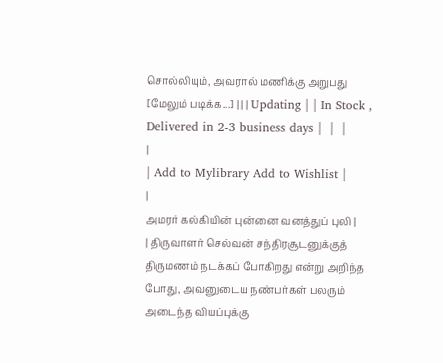சொல்லியும், அவரால் மணிக்கு அறுபது [மேலும் படிக்க...] | | | Updating | | In Stock , Delivered in 2-3 business days |  |  |
|
| Add to Mylibrary Add to Wishlist |
|
அமரர் கல்கியின் புன்னை வனத்துப் புலி |
| திருவாளர் செல்வன் சந்திரசூடனுக்குத் திருமணம் நடக்கப் போகிறது என்று அறிந்த போது, அவனுடைய நண்பர்கள் பலரும் அடைந்த வியப்புக்கு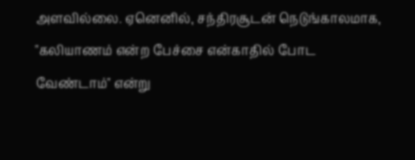அளவில்லை. ஏனெனில், சந்திரசூடன் நெடுங்காலமாக, "கலியாணம் என்ற பேச்சை என்காதில் போட வேண்டாம்" என்று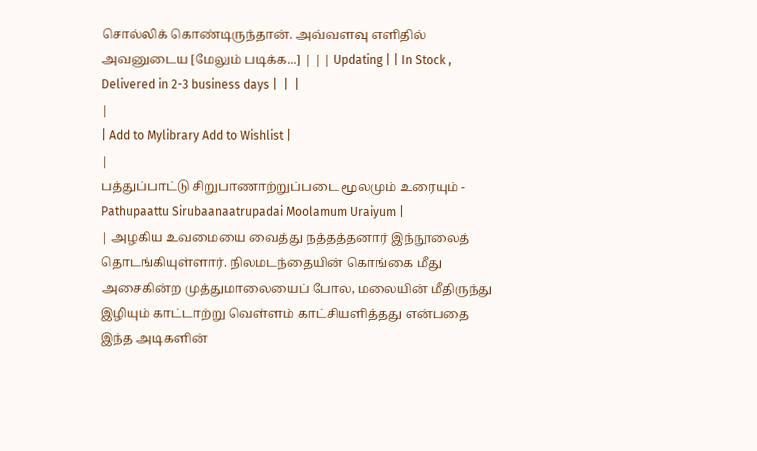சொல்லிக் கொண்டிருந்தான். அவ்வளவு எளிதில் அவனுடைய [மேலும் படிக்க...] | | | Updating | | In Stock , Delivered in 2-3 business days |  |  |
|
| Add to Mylibrary Add to Wishlist |
|
பத்துப்பாட்டு சிறுபாணாற்றுப்படை மூலமும் உரையும் - Pathupaattu Sirubaanaatrupadai Moolamum Uraiyum |
| அழகிய உவமையை வைத்து நத்தத்தனார் இந்நூலைத் தொடங்கியுள்ளார். நிலமடந்தையின் கொங்கை மீது அசைகின்ற முத்துமாலையைப் போல, மலையின் மீதிருந்து இழியும் காட்டாற்று வெள்ளம் காட்சியளித்தது என்பதை இந்த அடிகளின்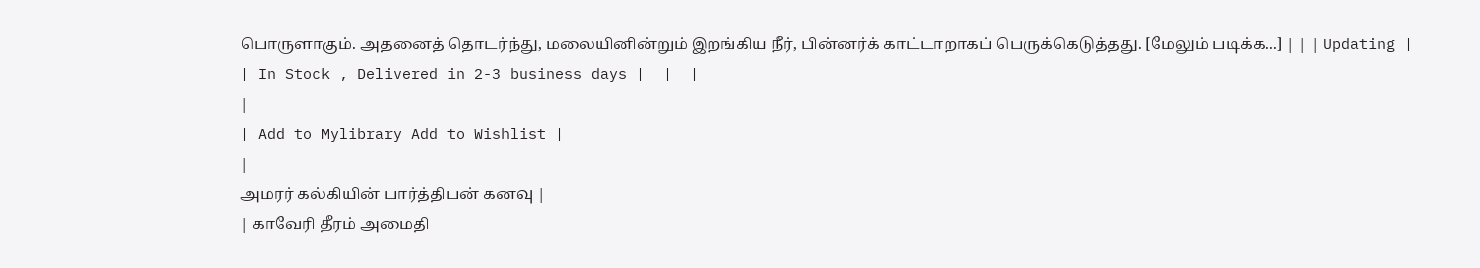பொருளாகும். அதனைத் தொடர்ந்து, மலையினின்றும் இறங்கிய நீர், பின்னர்க் காட்டாறாகப் பெருக்கெடுத்தது. [மேலும் படிக்க...] | | | Updating | | In Stock , Delivered in 2-3 business days |  |  |
|
| Add to Mylibrary Add to Wishlist |
|
அமரர் கல்கியின் பார்த்திபன் கனவு |
| காவேரி தீரம் அமைதி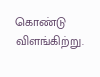கொண்டு விளங்கிற்று.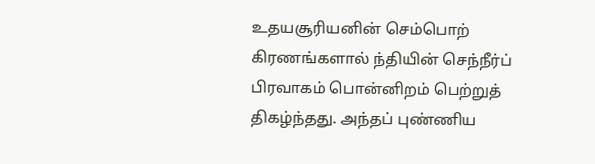உதயசூரியனின் செம்பொற் கிரணங்களால் ந்தியின் செந்நீர்ப் பிரவாகம் பொன்னிறம் பெற்றுத் திகழ்ந்தது. அந்தப் புண்ணிய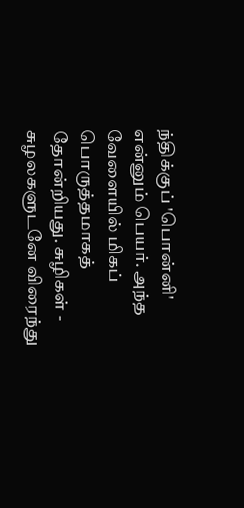ந்திக்குப் 'பொன்னி' என்னும் பெயர். அந்த வேளையில் மிகப் பொருத்தமாகத் தோன்றியது. சுழிகள் - சுழலகளுடனே விரைந்து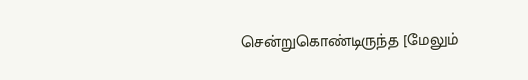சென்றுகொண்டிருந்த [மேலும்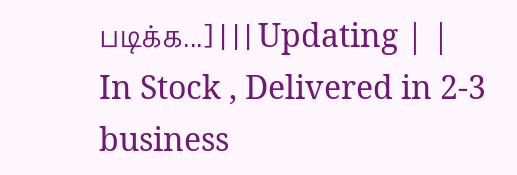படிக்க...] | | | Updating | | In Stock , Delivered in 2-3 business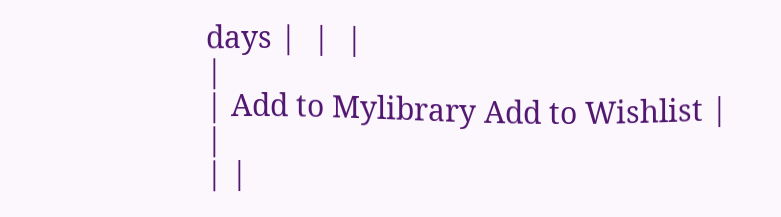days |  |  |
|
| Add to Mylibrary Add to Wishlist |
|
| |